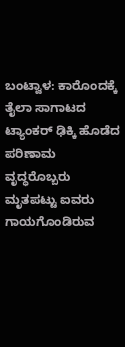ಬಂಟ್ವಾಳ: ಕಾರೊಂದಕ್ಕೆ ತೈಲಾ ಸಾಗಾಟದ ಟ್ಯಾಂಕರ್ ಢಿಕ್ಕಿ ಹೊಡೆದ ಪರಿಣಾಮ ವೃದ್ಧರೊಬ್ಬರು ಮೃತಪಟ್ಟು ಐವರು ಗಾಯಗೊಂಡಿರುವ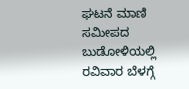ಘಟನೆ ಮಾಣಿ ಸಮೀಪದ ಬುಡೋಳಿಯಲ್ಲಿ ರವಿವಾರ ಬೆಳಗ್ಗೆ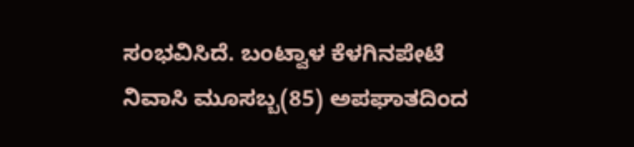ಸಂಭವಿಸಿದೆ. ಬಂಟ್ವಾಳ ಕೆಳಗಿನಪೇಟೆ ನಿವಾಸಿ ಮೂಸಬ್ಬ(85) ಅಪಘಾತದಿಂದ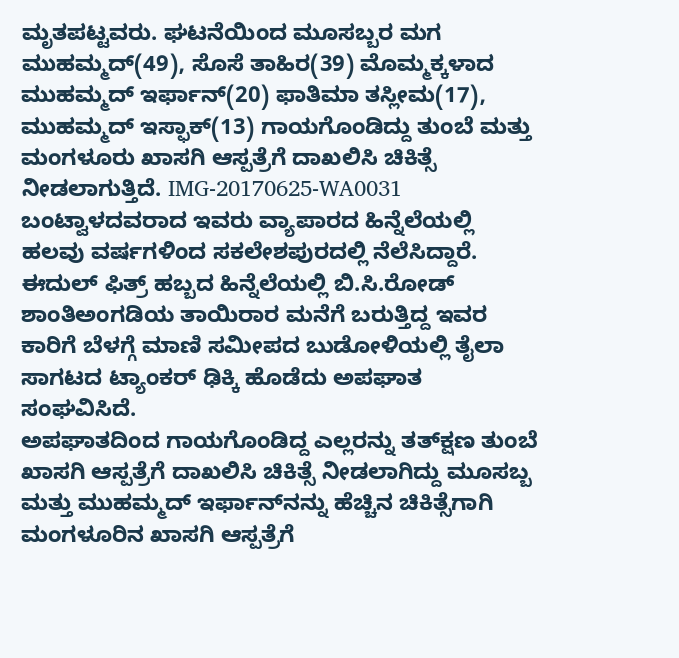ಮೃತಪಟ್ಟವರು. ಘಟನೆಯಿಂದ ಮೂಸಬ್ಬರ ಮಗ ಮುಹಮ್ಮದ್(49), ಸೊಸೆ ತಾಹಿರ(39) ಮೊಮ್ಮಕ್ಕಳಾದ ಮುಹಮ್ಮದ್ ಇರ್ಫಾನ್(20) ಫಾತಿಮಾ ತಸ್ಲೀಮ(17), ಮುಹಮ್ಮದ್ ಇಸ್ಫಾಕ್(13) ಗಾಯಗೊಂಡಿದ್ದು ತುಂಬೆ ಮತ್ತು ಮಂಗಳೂರು ಖಾಸಗಿ ಆಸ್ಪತ್ರೆಗೆ ದಾಖಲಿಸಿ ಚಿಕಿತ್ಸೆ ನೀಡಲಾಗುತ್ತಿದೆ. IMG-20170625-WA0031
ಬಂಟ್ವಾಳದವರಾದ ಇವರು ವ್ಯಾಪಾರದ ಹಿನ್ನೆಲೆಯಲ್ಲಿ ಹಲವು ವರ್ಷಗಳಿಂದ ಸಕಲೇಶಪುರದಲ್ಲಿ ನೆಲೆಸಿದ್ದಾರೆ. ಈದುಲ್ ಫಿತ್ರ್ ಹಬ್ಬದ ಹಿನ್ನೆಲೆಯಲ್ಲಿ ಬಿ.ಸಿ.ರೋಡ್ ಶಾಂತಿಅಂಗಡಿಯ ತಾಯಿರಾರ ಮನೆಗೆ ಬರುತ್ತಿದ್ದ ಇವರ ಕಾರಿಗೆ ಬೆಳಗ್ಗೆ ಮಾಣಿ ಸಮೀಪದ ಬುಡೋಳಿಯಲ್ಲಿ ತೈಲಾ ಸಾಗಟದ ಟ್ಯಾಂಕರ್ ಢಿಕ್ಕಿ ಹೊಡೆದು ಅಪಘಾತ ಸಂಘವಿಸಿದೆ.
ಅಪಘಾತದಿಂದ ಗಾಯಗೊಂಡಿದ್ದ ಎಲ್ಲರನ್ನು ತತ್‍ಕ್ಷಣ ತುಂಬೆ ಖಾಸಗಿ ಆಸ್ಪತ್ರೆಗೆ ದಾಖಲಿಸಿ ಚಿಕಿತ್ಸೆ ನೀಡಲಾಗಿದ್ದು ಮೂಸಬ್ಬ ಮತ್ತು ಮುಹಮ್ಮದ್ ಇರ್ಫಾನ್‍ನನ್ನು ಹೆಚ್ಚಿನ ಚಿಕಿತ್ಸೆಗಾಗಿ ಮಂಗಳೂರಿನ ಖಾಸಗಿ ಆಸ್ಪತ್ರೆಗೆ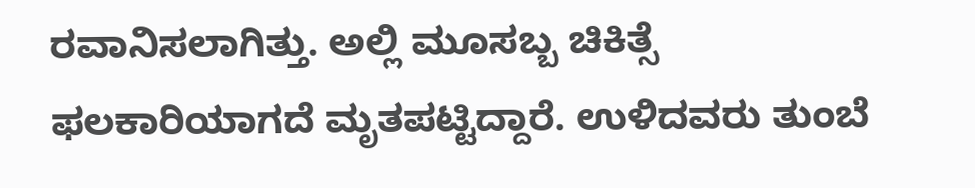ರವಾನಿಸಲಾಗಿತ್ತು. ಅಲ್ಲಿ ಮೂಸಬ್ಬ ಚಿಕಿತ್ಸೆ ಫಲಕಾರಿಯಾಗದೆ ಮೃತಪಟ್ಟಿದ್ದಾರೆ. ಉಳಿದವರು ತುಂಬೆ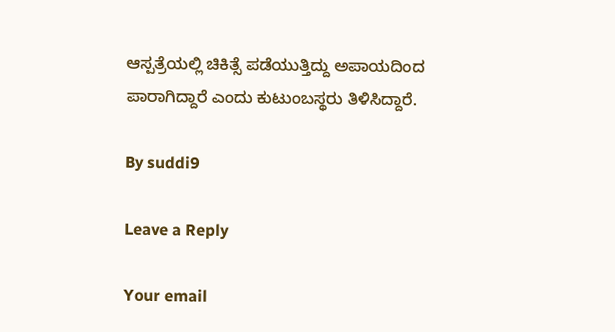ಆಸ್ಪತ್ರೆಯಲ್ಲಿ ಚಿಕಿತ್ಸೆ ಪಡೆಯುತ್ತಿದ್ದು ಅಪಾಯದಿಂದ ಪಾರಾಗಿದ್ದಾರೆ ಎಂದು ಕುಟುಂಬಸ್ಥರು ತಿಳಿಸಿದ್ದಾರೆ.

By suddi9

Leave a Reply

Your email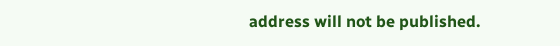address will not be published.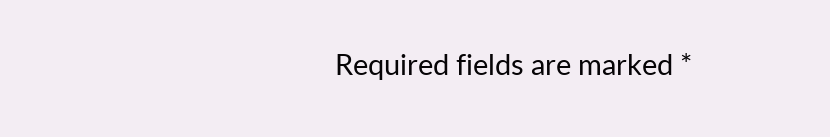Required fields are marked *